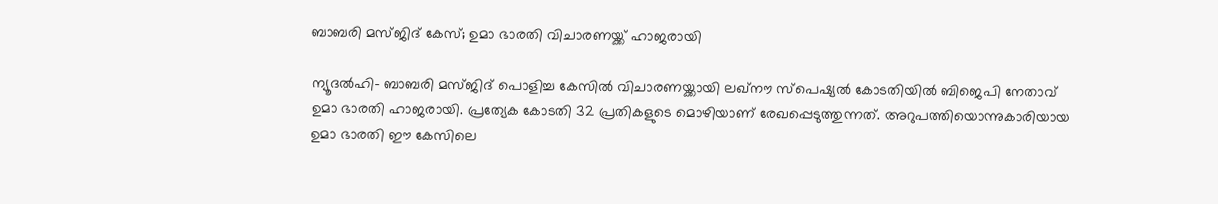ബാബരി മസ്ജിദ് കേസ്; ഉമാ ഭാരതി വിചാരണയ്ക്ക് ഹാജരായി

ന്യൂദല്‍ഹി- ബാബരി മസ്ജിദ് പൊളിച്ച കേസില്‍ വിചാരണയ്ക്കായി ലഖ്‌നൗ സ്‌പെഷ്യല്‍ കോടതിയില്‍ ബിജെപി നേതാവ് ഉമാ ഭാരതി ഹാജരായി. പ്രത്യേക കോടതി 32 പ്രതികളുടെ മൊഴിയാണ് രേഖപ്പെടുത്തുന്നത്. അറുപത്തിയൊന്നുകാരിയായ ഉമാ ഭാരതി ഈ കേസിലെ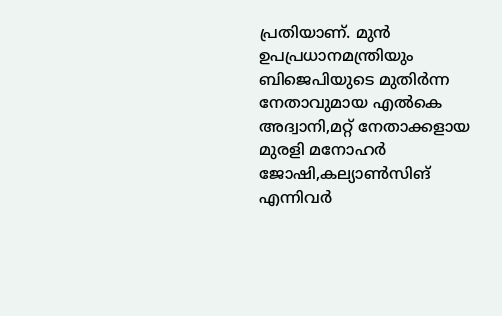പ്രതിയാണ്. മുന്‍ ഉപപ്രധാനമന്ത്രിയും ബിജെപിയുടെ മുതിര്‍ന്ന നേതാവുമായ എല്‍കെ അദ്വാനി,മറ്റ് നേതാക്കളായ മുരളി മനോഹര്‍ ജോഷി,കല്യാണ്‍സിങ് എന്നിവര്‍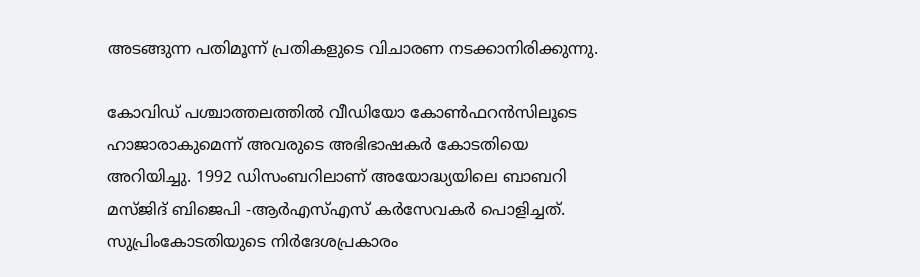അടങ്ങുന്ന പതിമൂന്ന് പ്രതികളുടെ വിചാരണ നടക്കാനിരിക്കുന്നു.

കോവിഡ് പശ്ചാത്തലത്തില്‍ വീഡിയോ കോണ്‍ഫറന്‍സിലൂടെ ഹാജാരാകുമെന്ന് അവരുടെ അഭിഭാഷകര്‍ കോടതിയെ അറിയിച്ചു. 1992 ഡിസംബറിലാണ് അയോദ്ധ്യയിലെ ബാബറി മസ്ജിദ് ബിജെപി -ആര്‍എസ്എസ് കര്‍സേവകര്‍ പൊളിച്ചത്. സുപ്രിംകോടതിയുടെ നിര്‍ദേശപ്രകാരം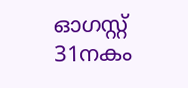ഓഗസ്റ്റ് 31നകം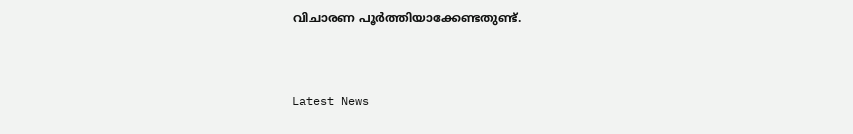വിചാരണ പൂര്‍ത്തിയാക്കേണ്ടതുണ്ട്.


Latest News